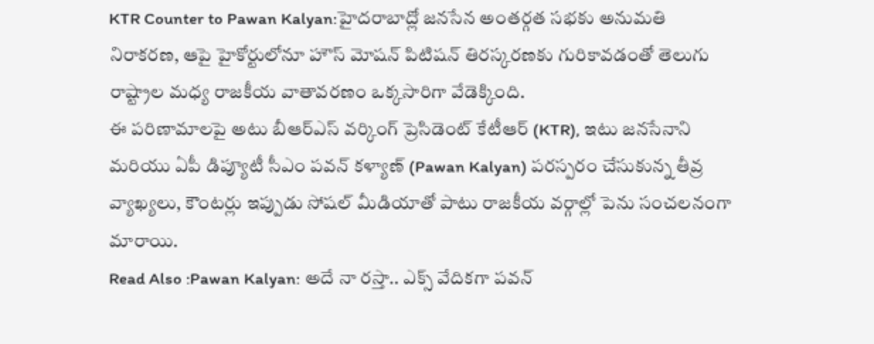KTR Counter to Pawan Kalyan:హైదరాబాద్లో జనసేన అంతర్గత సభకు అనుమతి నిరాకరణ, ఆపై హైకోర్టులోనూ హౌస్ మోషన్ పిటిషన్ తిరస్కరణకు గురికావడంతో తెలుగు రాష్ట్రాల మధ్య రాజకీయ వాతావరణం ఒక్కసారిగా వేడెక్కింది.
ఈ పరిణామాలపై అటు బీఆర్ఎస్ వర్కింగ్ ప్రెసిడెంట్ కేటీఆర్ (KTR), ఇటు జనసేనాని మరియు ఏపీ డిప్యూటీ సీఎం పవన్ కళ్యాణ్ (Pawan Kalyan) పరస్పరం చేసుకున్న తీవ్ర వ్యాఖ్యలు, కౌంటర్లు ఇప్పుడు సోషల్ మీడియాతో పాటు రాజకీయ వర్గాల్లో పెను సంచలనంగా మారాయి.
Read Also :Pawan Kalyan: అదే నా రస్తా.. ఎక్స్ వేదికగా పవన్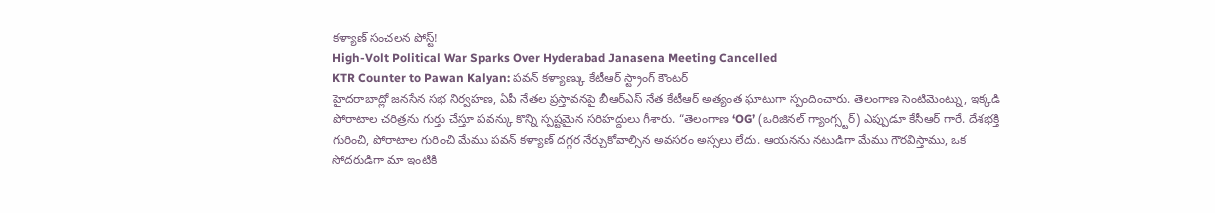కళ్యాణ్ సంచలన పోస్ట్!
High-Volt Political War Sparks Over Hyderabad Janasena Meeting Cancelled
KTR Counter to Pawan Kalyan: పవన్ కళ్యాణ్కు కేటీఆర్ స్ట్రాంగ్ కౌంటర్
హైదరాబాద్లో జనసేన సభ నిర్వహణ, ఏపీ నేతల ప్రస్తావనపై బీఆర్ఎస్ నేత కేటీఆర్ అత్యంత ఘాటుగా స్పందించారు. తెలంగాణ సెంటిమెంట్ను, ఇక్కడి పోరాటాల చరిత్రను గుర్తు చేస్తూ పవన్కు కొన్ని స్పష్టమైన సరిహద్దులు గీశారు. “తెలంగాణ ‘OG’ (ఒరిజినల్ గ్యాంగ్స్టర్) ఎప్పుడూ కేసీఆర్ గారే. దేశభక్తి గురించి, పోరాటాల గురించి మేము పవన్ కళ్యాణ్ దగ్గర నేర్చుకోవాల్సిన అవసరం అస్సలు లేదు. ఆయనను నటుడిగా మేము గౌరవిస్తాము, ఒక సోదరుడిగా మా ఇంటికి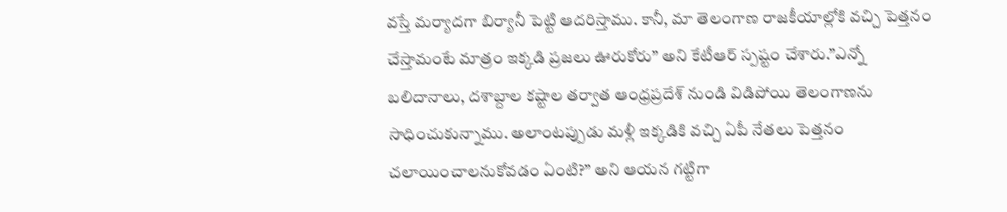వస్తే మర్యాదగా బిర్యానీ పెట్టి ఆదరిస్తాము. కానీ, మా తెలంగాణ రాజకీయాల్లోకి వచ్చి పెత్తనం చేస్తామంటే మాత్రం ఇక్కడి ప్రజలు ఊరుకోరు” అని కేటీఆర్ స్పష్టం చేశారు.”ఎన్నో బలిదానాలు, దశాబ్దాల కష్టాల తర్వాత ఆంధ్రప్రదేశ్ నుండి విడిపోయి తెలంగాణను సాధించుకున్నాము. అలాంటప్పుడు మళ్లీ ఇక్కడికి వచ్చి ఏపీ నేతలు పెత్తనం చలాయించాలనుకోవడం ఏంటి?” అని ఆయన గట్టిగా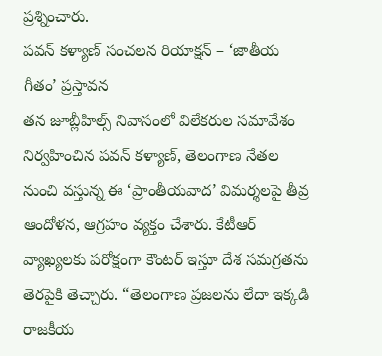ప్రశ్నించారు.
పవన్ కళ్యాణ్ సంచలన రియాక్షన్ – ‘జాతీయ గీతం’ ప్రస్తావన
తన జూబ్లీహిల్స్ నివాసంలో విలేకరుల సమావేశం నిర్వహించిన పవన్ కళ్యాణ్, తెలంగాణ నేతల నుంచి వస్తున్న ఈ ‘ప్రాంతీయవాద’ విమర్శలపై తీవ్ర ఆందోళన, ఆగ్రహం వ్యక్తం చేశారు. కేటీఆర్ వ్యాఖ్యలకు పరోక్షంగా కౌంటర్ ఇస్తూ దేశ సమగ్రతను తెరపైకి తెచ్చారు. “తెలంగాణ ప్రజలను లేదా ఇక్కడి రాజకీయ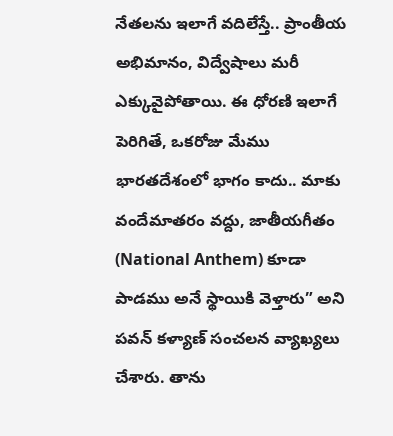నేతలను ఇలాగే వదిలేస్తే.. ప్రాంతీయ అభిమానం, విద్వేషాలు మరీ ఎక్కువైపోతాయి. ఈ ధోరణి ఇలాగే పెరిగితే, ఒకరోజు మేము భారతదేశంలో భాగం కాదు.. మాకు వందేమాతరం వద్దు, జాతీయగీతం (National Anthem) కూడా పాడము అనే స్థాయికి వెళ్తారు” అని పవన్ కళ్యాణ్ సంచలన వ్యాఖ్యలు చేశారు. తాను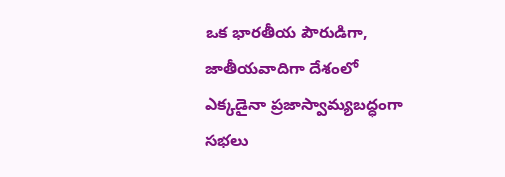ఒక భారతీయ పౌరుడిగా, జాతీయవాదిగా దేశంలో ఎక్కడైనా ప్రజాస్వామ్యబద్ధంగా సభలు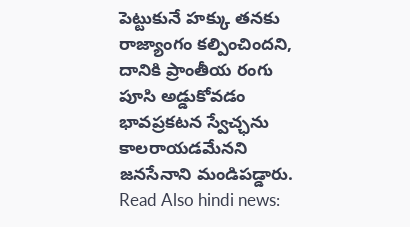పెట్టుకునే హక్కు తనకు రాజ్యాంగం కల్పించిందని, దానికి ప్రాంతీయ రంగు పూసి అడ్డుకోవడం భావప్రకటన స్వేచ్ఛను కాలరాయడమేనని జనసేనాని మండిపడ్డారు.
Read Also hindi news: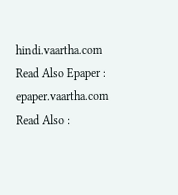hindi.vaartha.com
Read Also Epaper : epaper.vaartha.com
Read Also :